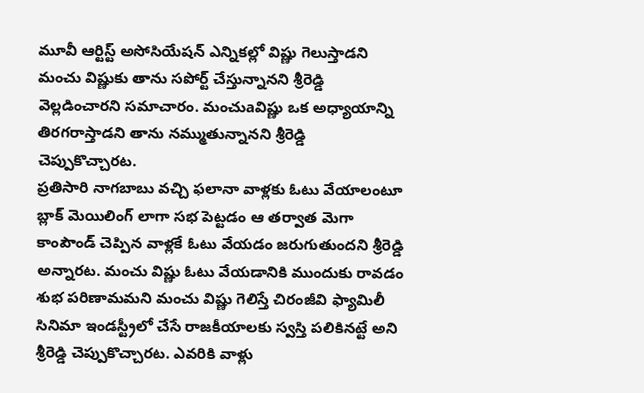మూవీ ఆర్టిస్ట్ అసోసియేషన్ ఎన్నికల్లో విష్ణు గెలుస్తాడని మంచు విష్ణుకు తాను సపోర్ట్ చేస్తున్నానని శ్రీరెడ్డి వెల్లడించారని సమాచారం. మంచుaవిష్ణు ఒక అధ్యాయాన్ని తిరగరాస్తాడని తాను నమ్ముతున్నానని శ్రీరెడ్డి చెప్పుకొచ్చారట.
ప్రతిసారి నాగబాబు వచ్చి ఫలానా వాళ్లకు ఓటు వేయాలంటూ బ్లాక్ మెయిలింగ్ లాగా సభ పెట్టడం ఆ తర్వాత మెగా కాంపౌండ్ చెప్పిన వాళ్లకే ఓటు వేయడం జరుగుతుందని శ్రీరెడ్డి అన్నారట. మంచు విష్ణు ఓటు వేయడానికి ముందుకు రావడం శుభ పరిణామమని మంచు విష్ణు గెలిస్తే చిరంజీవి ఫ్యామిలీ సినిమా ఇండస్ట్రీలో చేసే రాజకీయాలకు స్వస్తి పలికినట్టే అని శ్రీరెడ్డి చెప్పుకొచ్చారట. ఎవరికి వాళ్లు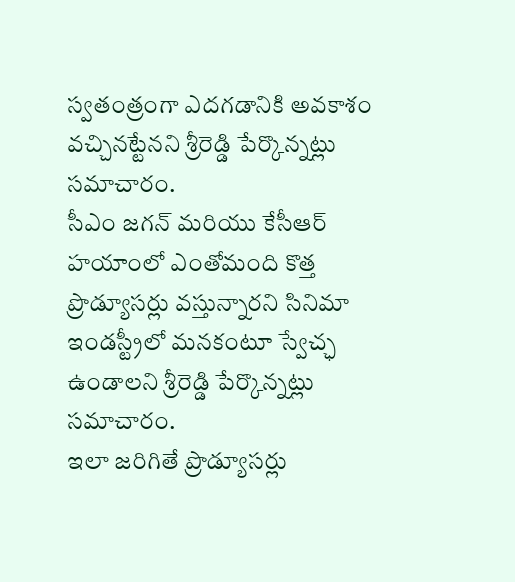స్వతంత్రంగా ఎదగడానికి అవకాశం వచ్చినట్టేనని శ్రీరెడ్డి పేర్కొన్నట్లు సమాచారం.
సీఎం జగన్ మరియు కేసీఆర్ హయాంలో ఎంతోమంది కొత్త ప్రొడ్యూసర్లు వస్తున్నారని సినిమా ఇండస్ట్రీలో మనకంటూ స్వేచ్ఛ ఉండాలని శ్రీరెడ్డి పేర్కొన్నట్లు సమాచారం.
ఇలా జరిగితే ప్రొడ్యూసర్లు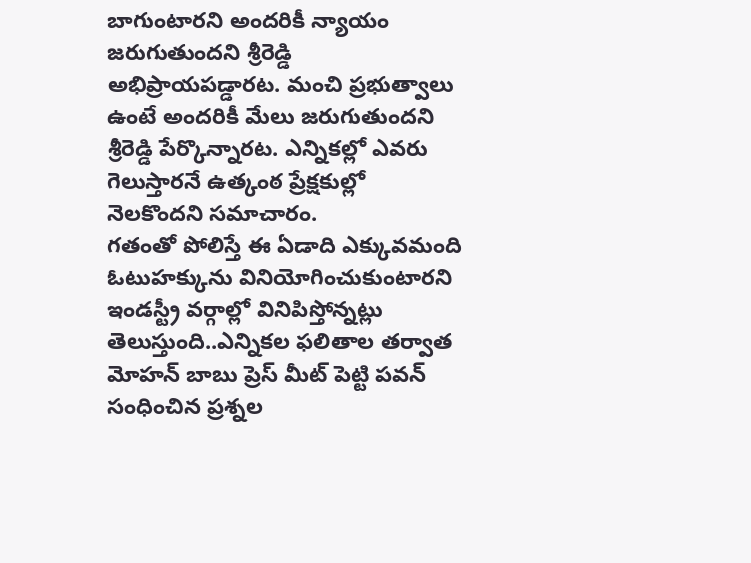బాగుంటారని అందరికీ న్యాయం జరుగుతుందని శ్రీరెడ్డి అభిప్రాయపడ్డారట. మంచి ప్రభుత్వాలు ఉంటే అందరికీ మేలు జరుగుతుందని శ్రీరెడ్డి పేర్కొన్నారట. ఎన్నికల్లో ఎవరు గెలుస్తారనే ఉత్కంఠ ప్రేక్షకుల్లో నెలకొందని సమాచారం.
గతంతో పోలిస్తే ఈ ఏడాది ఎక్కువమంది ఓటుహక్కును వినియోగించుకుంటారని ఇండస్ట్రీ వర్గాల్లో వినిపిస్తోన్నట్లు తెలుస్తుంది..ఎన్నికల ఫలితాల తర్వాత మోహన్ బాబు ప్రెస్ మీట్ పెట్టి పవన్ సంధించిన ప్రశ్నల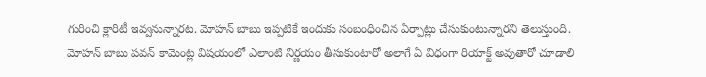గురించి క్లారిటీ ఇవ్వనున్నారట. మోహన్ బాబు ఇప్పటికే ఇందుకు సంబంధించిన ఏర్పాట్లు చేసుకుంటున్నారని తెలుస్తుంది. మోహన్ బాబు పవన్ కామెంట్ల విషయంలో ఎలాంటి నిర్ణయం తీసుకుంటారో అలాగే ఏ విధంగా రియాక్ట్ అవుతారో చూడాలి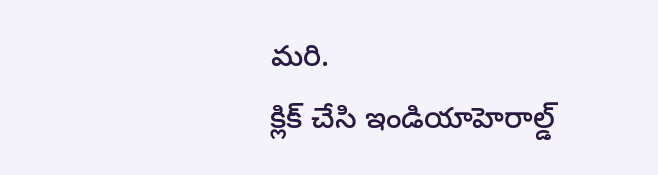మరి.
క్లిక్ చేసి ఇండియాహెరాల్డ్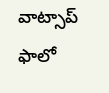వాట్సాప్ ఫాలో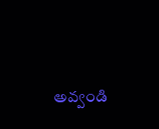అవ్వండి